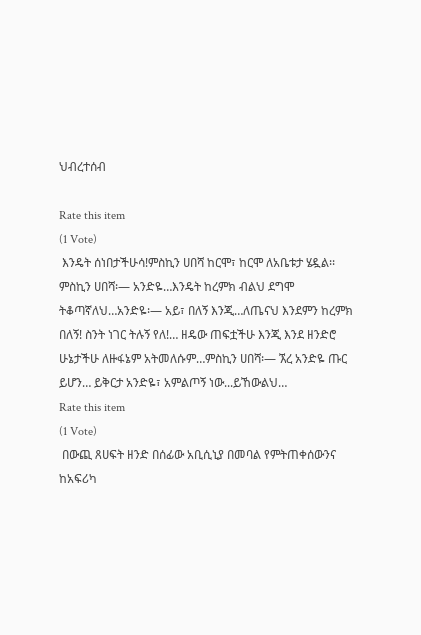ህብረተሰብ

Rate this item
(1 Vote)
 እንዴት ሰነበታችሁሳ!ምስኪን ሀበሻ ከርሞ፣ ከርሞ ለአቤቱታ ሄዷል፡፡ምስኪን ሀበሻ፡— አንድዬ…እንዴት ከረምክ ብልህ ደግሞ ትቆጣኛለህ…አንድዬ፡— አይ፣ በለኝ እንጂ…ለጤናህ እንደምን ከረምክ በለኝ! ስንት ነገር ትሉኝ የለ!… ዘዴው ጠፍቷችሁ እንጂ እንደ ዘንድሮ ሁኔታችሁ ለዙፋኔም አትመለሱም…ምስኪን ሀበሻ፡— ኧረ አንድዬ ጡር ይሆን… ይቅርታ አንድዬ፣ አምልጦኝ ነው...ይኸውልህ…
Rate this item
(1 Vote)
 በውጪ ጸሀፍት ዘንድ በሰፊው አቢሲኒያ በመባል የምትጠቀሰውንና ከአፍሪካ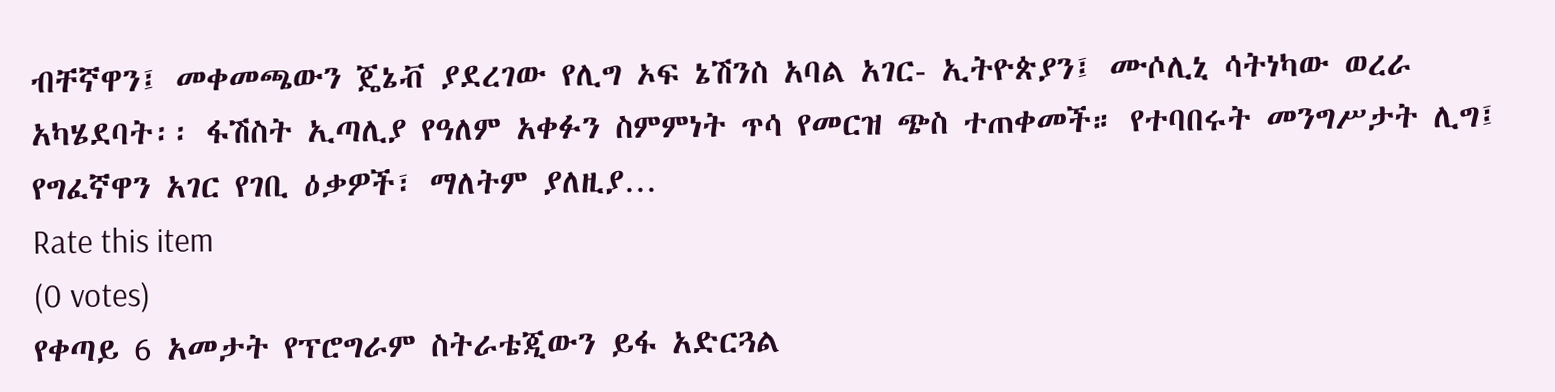ብቸኛዋን፤ መቀመጫውን ጄኔቭ ያደረገው የሊግ ኦፍ ኔሽንስ አባል አገር- ኢትዮጵያን፤ ሙሶሊኒ ሳትነካው ወረራ አካሄደባት፡፡ ፋሽስት ኢጣሊያ የዓለም አቀፉን ስምምነት ጥሳ የመርዝ ጭስ ተጠቀመች። የተባበሩት መንግሥታት ሊግ፤ የግፈኛዋን አገር የገቢ ዕቃዎች፣ ማለትም ያለዚያ…
Rate this item
(0 votes)
የቀጣይ 6 አመታት የፕሮግራም ስትራቴጂውን ይፋ አድርጓል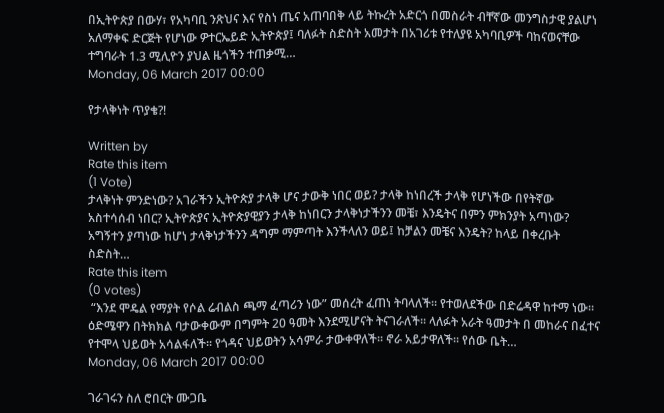በኢትዮጵያ በውሃ፣ የአካባቢ ንጽህና እና የስነ ጤና አጠባበቅ ላይ ትኩረት አድርጎ በመስራት ብቸኛው መንግስታዊ ያልሆነ አለማቀፍ ድርጅት የሆነው ዎተርኤይድ ኢትዮጵያ፤ ባለፉት ስድስት አመታት በአገሪቱ የተለያዩ አካባቢዎች ባከናወናቸው ተግባራት 1.3 ሚሊዮን ያህል ዜጎችን ተጠቃሚ…
Monday, 06 March 2017 00:00

የታላቅነት ጥያቄ?!

Written by
Rate this item
(1 Vote)
ታላቅነት ምንድነው? አገራችን ኢትዮጵያ ታላቅ ሆና ታውቅ ነበር ወይ? ታላቅ ከነበረች ታላቅ የሆነችው በየትኛው አስተሳሰብ ነበር? ኢትዮጵያና ኢትዮጵያዊያን ታላቅ ከነበርን ታላቅነታችንን መቼ፣ እንዴትና በምን ምክንያት አጣነው? አግኝተን ያጣነው ከሆነ ታላቅነታችንን ዳግም ማምጣት እንችላለን ወይ፤ ከቻልን መቼና እንዴት? ከላይ በቀረቡት ስድስት…
Rate this item
(0 votes)
 “እንደ ሞዴል የማያት የሶል ሬብልስ ጫማ ፈጣሪን ነው” መሰረት ፈጠነ ትባላለች፡፡ የተወለደችው በድሬዳዋ ከተማ ነው፡፡ ዕድሜዋን በትክክል ባታውቀውም በግምት 20 ዓመት እንደሚሆናት ትናገራለች፡፡ ላለፉት አራት ዓመታት በ መከራና በፈተና የተሞላ ህይወት አሳልፋለች፡፡ የጎዳና ህይወትን አሳምራ ታውቀዋለች፡፡ ኖራ አይታዋለች፡፡ የሰው ቤት…
Monday, 06 March 2017 00:00

ገራገሩን ስለ ሮበርት ሙጋቤ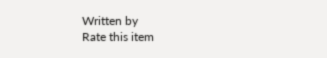Written by
Rate this item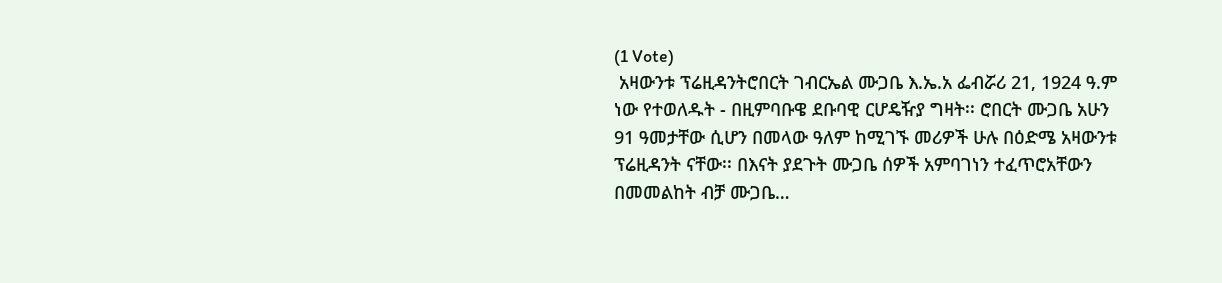(1 Vote)
 አዛውንቱ ፕሬዚዳንትሮበርት ገብርኤል ሙጋቤ እ.ኤ.አ ፌብሯሪ 21, 1924 ዓ.ም ነው የተወለዱት - በዚምባቡዌ ደቡባዊ ርሆዴዥያ ግዛት፡፡ ሮበርት ሙጋቤ አሁን 91 ዓመታቸው ሲሆን በመላው ዓለም ከሚገኙ መሪዎች ሁሉ በዕድሜ አዛውንቱ ፕሬዚዳንት ናቸው፡፡ በእናት ያደጉት ሙጋቤ ሰዎች አምባገነን ተፈጥሮአቸውን በመመልከት ብቻ ሙጋቤ…